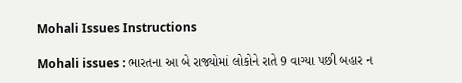Mohali Issues Instructions

Mohali issues : ભારતના આ બે રાજ્યોમાં લોકોને રાતે 9 વાગ્યા પછી બહાર ન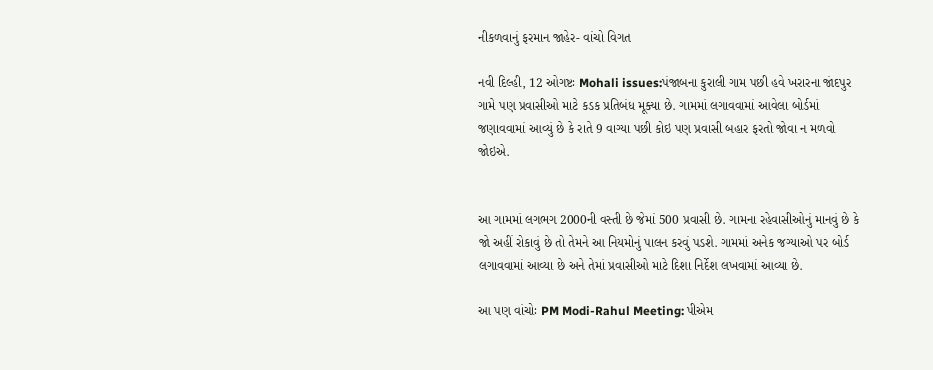નીકળવાનું ફરમાન જાહેર- વાંચો વિગત

નવી દિલ્હી, 12 ઓગષ્ટઃ Mohali issues:પંજાબના કુરાલી ગામ પછી હવે ખરારના જાંદપુર ગામે પણ પ્રવાસીઓ માટે કડક પ્રતિબંધ મૂક્યા છે. ગામમાં લગાવવામાં આવેલા બોર્ડમાં જણાવવામાં આવ્યું છે કે રાતે 9 વાગ્યા પછી કોઇ પણ પ્રવાસી બહાર ફરતો જોવા ન મળવો જોઇએ.


આ ગામમાં લગભગ 2000ની વસ્તી છે જેમાં 500 પ્રવાસી છે. ગામના રહેવાસીઓનું માનવું છે કે જો અહીં રોકાવું છે તો તેમને આ નિયમોનું પાલન કરવું પડશે. ગામમાં અનેક જગ્યાઓ પર બોર્ડ લગાવવામાં આવ્યા છે અને તેમાં પ્રવાસીઓ માટે દિશા નિર્દેશ લખવામાં આવ્યા છે.

આ પણ વાંચોઃ PM Modi-Rahul Meeting: પીએમ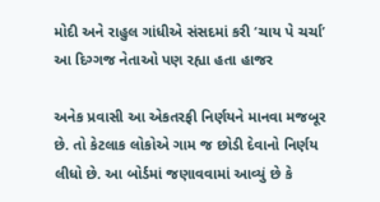મોદી અને રાહુલ ગાંધીએ સંસદમાં કરી ‘ચાય પે ચર્ચા’ આ દિગ્ગજ નેતાઓ પણ રહ્યા હતા હાજર

અનેક પ્રવાસી આ એકતરફી નિર્ણયને માનવા મજબૂર છે. તો કેટલાક લોકોએ ગામ જ છોડી દેવાનો નિર્ણય લીધો છે. આ બોર્ડમાં જણાવવામાં આવ્યું છે કે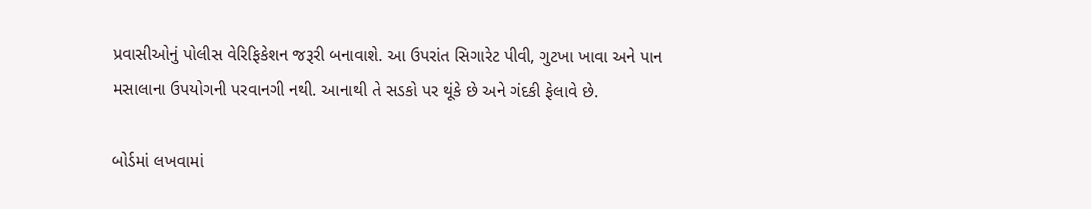પ્રવાસીઓનું પોલીસ વેરિફિકેશન જરૂરી બનાવાશે. આ ઉપરાંત સિગારેટ પીવી, ગુટખા ખાવા અને પાન મસાલાના ઉપયોગની પરવાનગી નથી. આનાથી તે સડકો પર થૂંકે છે અને ગંદકી ફેલાવે છે.

બોર્ડમાં લખવામાં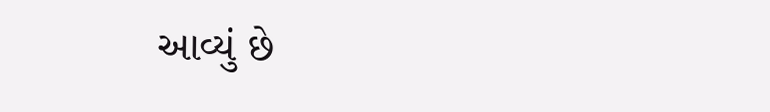આવ્યું છે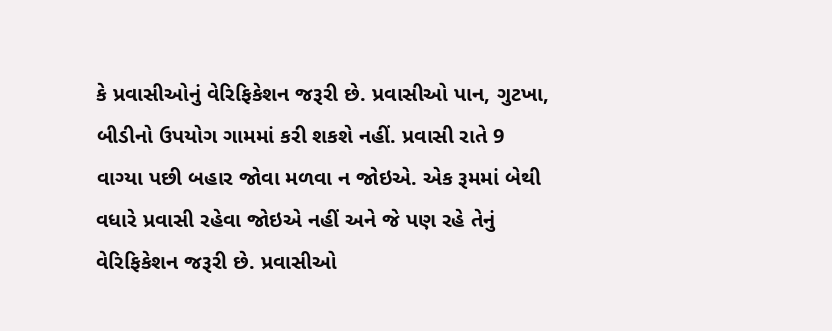કે પ્રવાસીઓનું વેરિફિકેશન જરૂરી છે. પ્રવાસીઓ પાન, ગુટખા, બીડીનો ઉપયોગ ગામમાં કરી શકશે નહીં. પ્રવાસી રાતે 9 વાગ્યા પછી બહાર જોવા મળવા ન જોઇએ. એક રૂમમાં બેથી વધારે પ્રવાસી રહેવા જોઇએ નહીં અને જે પણ રહે તેનું વેરિફિકેશન જરૂરી છે. પ્રવાસીઓ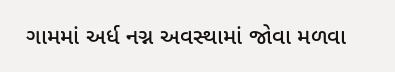ગામમાં અર્ધ નગ્ન અવસ્થામાં જોવા મળવા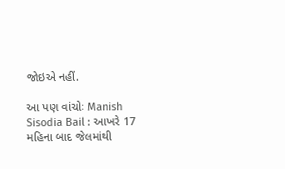જોઇએ નહીં.

આ પણ વાંચોઃ Manish Sisodia Bail : આખરે 17 મહિના બાદ જેલમાંથી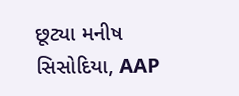છૂટ્યા મનીષ સિસોદિયા, AAP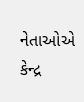નેતાઓએ કેન્દ્ર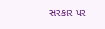સરકાર પર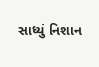સાધ્યું નિશાન